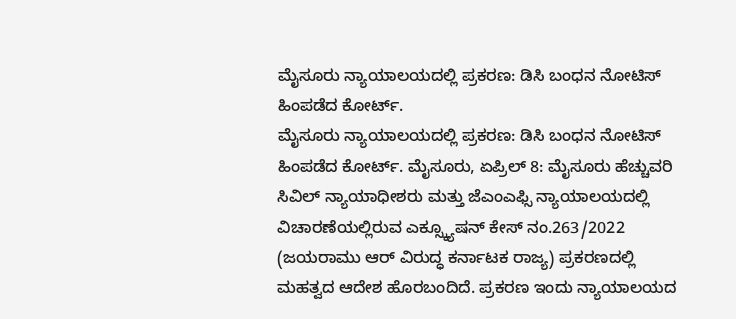ಮೈಸೂರು ನ್ಯಾಯಾಲಯದಲ್ಲಿ ಪ್ರಕರಣ: ಡಿಸಿ ಬಂಧನ ನೋಟಿಸ್ ಹಿಂಪಡೆದ ಕೋರ್ಟ್.
ಮೈಸೂರು ನ್ಯಾಯಾಲಯದಲ್ಲಿ ಪ್ರಕರಣ: ಡಿಸಿ ಬಂಧನ ನೋಟಿಸ್ ಹಿಂಪಡೆದ ಕೋರ್ಟ್. ಮೈಸೂರು, ಏಪ್ರಿಲ್ 8: ಮೈಸೂರು ಹೆಚ್ಚುವರಿ ಸಿವಿಲ್ ನ್ಯಾಯಾಧೀಶರು ಮತ್ತು ಜೆಎಂಎಫ್ಸಿ ನ್ಯಾಯಾಲಯದಲ್ಲಿ ವಿಚಾರಣೆಯಲ್ಲಿರುವ ಎಕ್ಸ್ಕ್ಯೂಷನ್ ಕೇಸ್ ನಂ.263/2022 (ಜಯರಾಮು ಆರ್ ವಿರುದ್ಧ ಕರ್ನಾಟಕ ರಾಜ್ಯ) ಪ್ರಕರಣದಲ್ಲಿ ಮಹತ್ವದ ಆದೇಶ ಹೊರಬಂದಿದೆ. ಪ್ರಕರಣ ಇಂದು ನ್ಯಾಯಾಲಯದ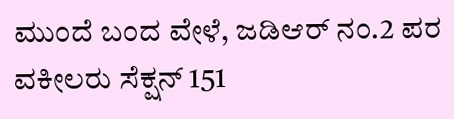ಮುಂದೆ ಬಂದ ವೇಳೆ, ಜಡಿಆರ್ ನಂ.2 ಪರ ವಕೀಲರು ಸೆಕ್ಷನ್ 151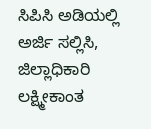ಸಿಪಿಸಿ ಅಡಿಯಲ್ಲಿ ಅರ್ಜಿ ಸಲ್ಲಿಸಿ, ಜಿಲ್ಲಾಧಿಕಾರಿ ಲಕ್ಷ್ಮೀಕಾಂತ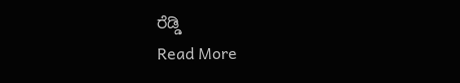ರೆಡ್ಡಿ
Read More